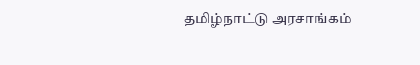தமிழ்நாட்டு அரசாங்கம்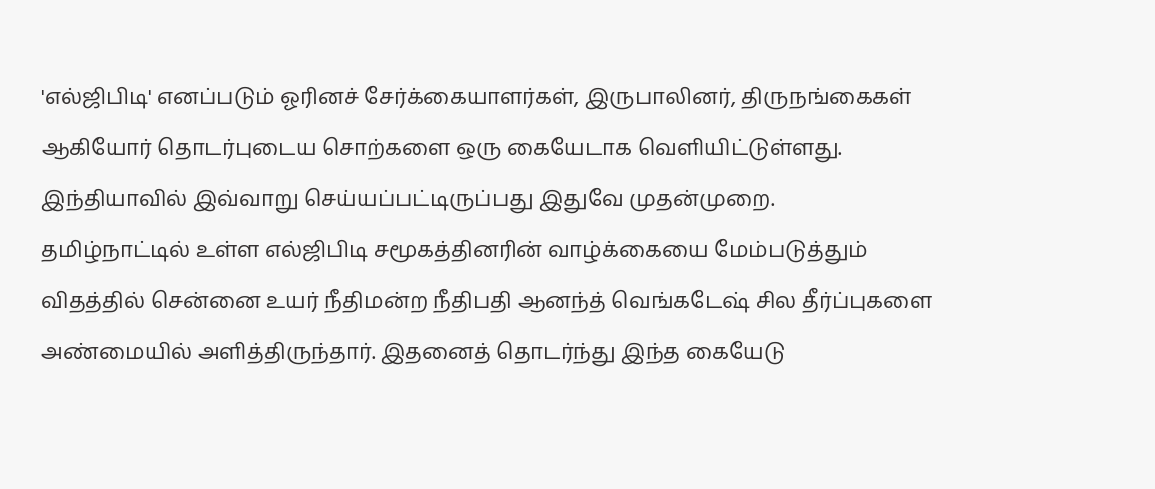'எல்ஜிபிடி' எனப்படும் ஓரினச் சேர்க்கையாளர்கள், இருபாலினர், திருநங்கைகள் ஆகியோர் தொடர்புடைய சொற்களை ஒரு கையேடாக வெளியிட்டுள்ளது. இந்தியாவில் இவ்வாறு செய்யப்பட்டிருப்பது இதுவே முதன்முறை.
தமிழ்நாட்டில் உள்ள எல்ஜிபிடி சமூகத்தினரின் வாழ்க்கையை மேம்படுத்தும் விதத்தில் சென்னை உயர் நீதிமன்ற நீதிபதி ஆனந்த் வெங்கடேஷ் சில தீர்ப்புகளை அண்மையில் அளித்திருந்தார். இதனைத் தொடர்ந்து இந்த கையேடு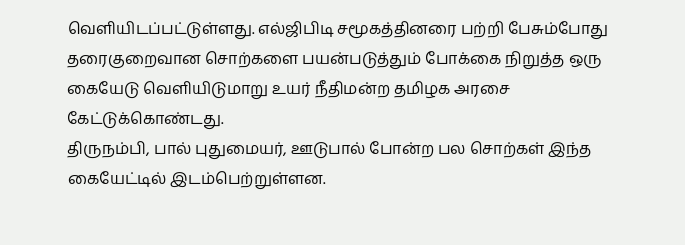வெளியிடப்பட்டுள்ளது. எல்ஜிபிடி சமூகத்தினரை பற்றி பேசும்போது தரைகுறைவான சொற்களை பயன்படுத்தும் போக்கை நிறுத்த ஒரு கையேடு வெளியிடுமாறு உயர் நீதிமன்ற தமிழக அரசை கேட்டுக்கொண்டது.
திருநம்பி, பால் புதுமையர், ஊடுபால் போன்ற பல சொற்கள் இந்த கையேட்டில் இடம்பெற்றுள்ளன.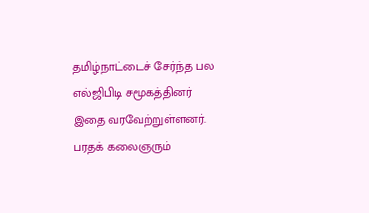தமிழ்நாட்டைச் சேர்ந்த பல எல்ஜிபிடி சமூகத்தினர் இதை வரவேற்றுள்ளனர்.
பரதக் கலைஞரும்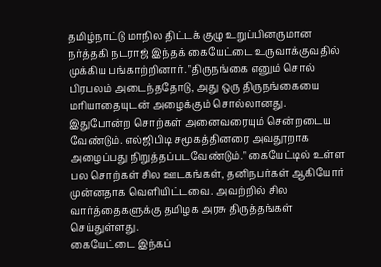தமிழ்நாட்டு மாநில திட்டக் குழு உறுப்பினருமான நர்த்தகி நடராஜ் இந்தக் கையேட்டை உருவாக்குவதில் முக்கிய பங்காற்றினார். "திருநங்கை எனும் சொல் பிரபலம் அடைந்ததோடு, அது ஒரு திருநங்கையை மரியாதையுடன் அழைக்கும் சொல்லானது. இதுபோன்ற சொற்கள் அனைவரையும் சென்றடைய வேண்டும். எல்ஜிபிடி சமூகத்தினரை அவதூறாக அழைப்பது நிறுத்தப்படவேண்டும்." கையேட்டில் உள்ள பல சொற்கள் சில ஊடகங்கள், தனிநபர்கள் ஆகியோர் முன்னதாக வெளியிட்டவை. அவற்றில் சில வார்த்தைகளுக்கு தமிழக அரசு திருத்தங்கள் செய்துள்ளது.
கையேட்டை இந்கப்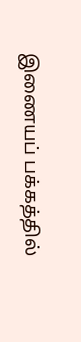இணையப் பக்கத்தில்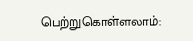பெற்றுகொள்ளலாம்: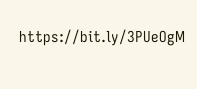https://bit.ly/3PUeOgM